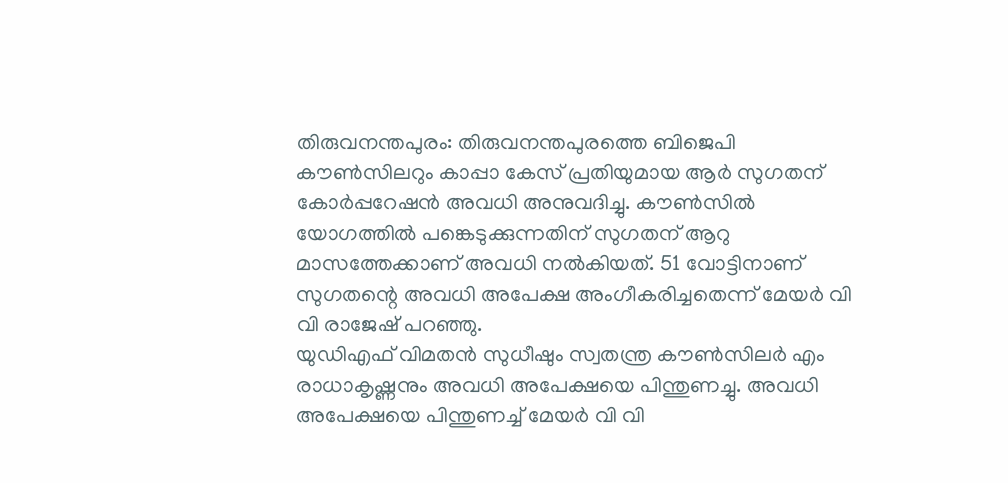തിരുവനന്തപുരം: തിരുവനന്തപുരത്തെ ബിജെപി കൗൺസിലറും കാപ്പാ കേസ് പ്രതിയുമായ ആർ സുഗതന് കോർപ്പറേഷൻ അവധി അനുവദിച്ചു. കൗൺസിൽ യോഗത്തിൽ പങ്കെടുക്കുന്നതിന് സുഗതന് ആറു മാസത്തേക്കാണ് അവധി നൽകിയത്. 51 വോട്ടിനാണ് സുഗതന്റെ അവധി അപേക്ഷ അംഗീകരിച്ചതെന്ന് മേയർ വി വി രാജേഷ് പറഞ്ഞു.
യുഡിഎഫ് വിമതൻ സുധീഷും സ്വതന്ത്ര കൗൺസിലർ എം രാധാകൃഷ്ണനും അവധി അപേക്ഷയെ പിന്തുണച്ചു. അവധി അപേക്ഷയെ പിന്തുണച്ച് മേയർ വി വി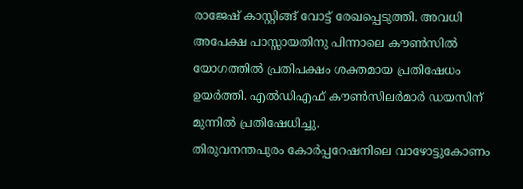രാജേഷ് കാസ്റ്റിങ്ങ് വോട്ട് രേഖപ്പെടുത്തി. അവധി അപേക്ഷ പാസ്സായതിനു പിന്നാലെ കൗൺസിൽ യോഗത്തിൽ പ്രതിപക്ഷം ശക്തമായ പ്രതിഷേധം ഉയർത്തി. എൽഡിഎഫ് കൗൺസിലർമാർ ഡയസിന് മുന്നിൽ പ്രതിഷേധിച്ചു.
തിരുവനന്തപുരം കോർപ്പറേഷനിലെ വാഴോട്ടുകോണം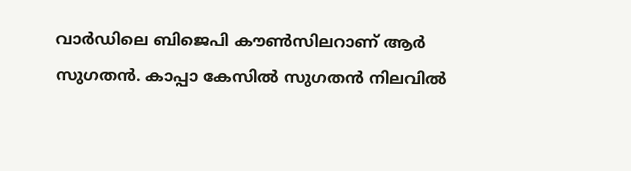വാർഡിലെ ബിജെപി കൗൺസിലറാണ് ആർ സുഗതൻ. കാപ്പാ കേസിൽ സുഗതൻ നിലവിൽ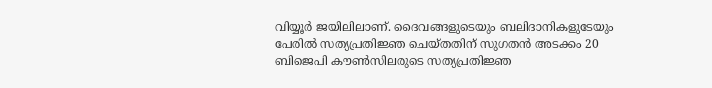വിയ്യൂർ ജയിലിലാണ്. ദൈവങ്ങളുടെയും ബലിദാനികളുടേയും പേരിൽ സത്യപ്രതിജ്ഞ ചെയ്തതിന് സുഗതൻ അടക്കം 20 ബിജെപി കൗൺസിലരുടെ സത്യപ്രതിജ്ഞ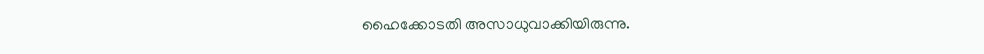ഹൈക്കോടതി അസാധുവാക്കിയിരുന്നു.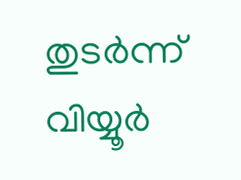തുടർന്ന് വിയ്യൂർ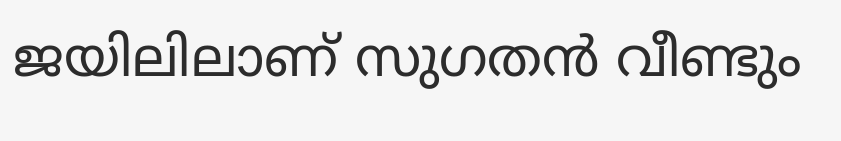ജയിലിലാണ് സുഗതൻ വീണ്ടും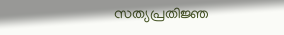സത്യപ്രതിജ്ഞ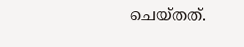ചെയ്തത്.